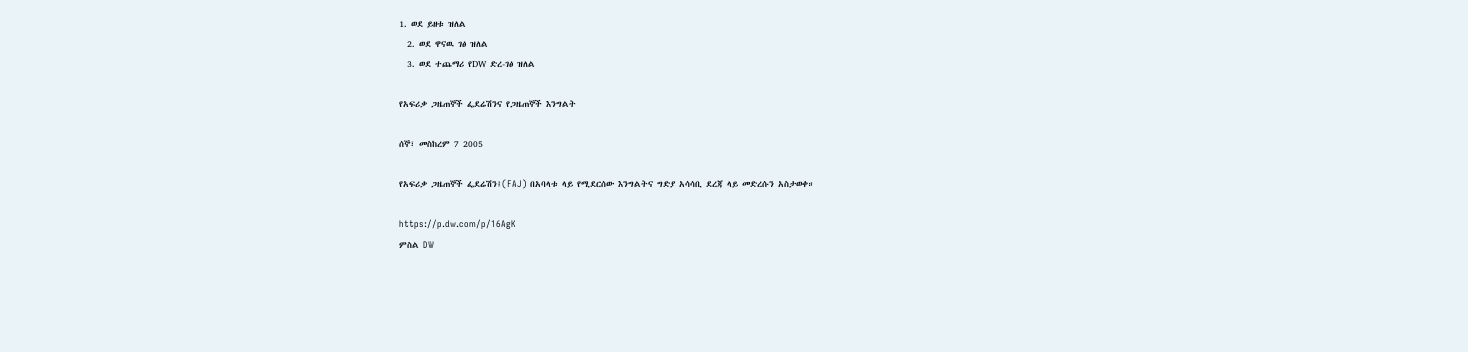1. ወደ ይዘቱ ዝለል
  2. ወደ ዋናዉ ገፅ ዝለል
  3. ወደ ተጨማሪ የDW ድረ-ገፅ ዝለል

የአፍሪቃ ጋዜጠኞች ፌደሬሽንና የጋዜጠኞች እንግልት

ሰኞ፣ መስከረም 7 2005

የአፍሪቃ ጋዜጠኞች ፌደሬሽን፤(FAJ) በአባላቱ ላይ የሚደርሰው እንግልትና ግድያ አሳሳቢ ደረጃ ላይ መድረሱን አስታወቀ።

https://p.dw.com/p/16AgK
ምስል DW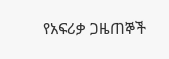የአፍሪቃ ጋዜጠኞች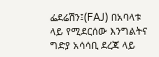ፌደሬሽን፤(FAJ) በአባላቱ ላይ የሚደርሰው እንግልትና ግድያ አሳሳቢ ደረጃ ላይ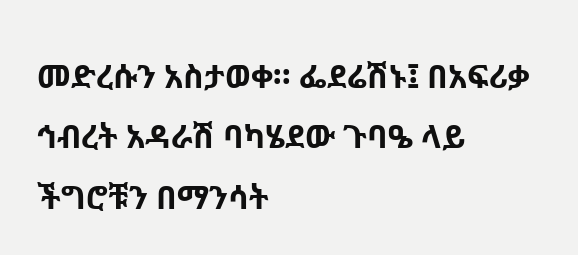መድረሱን አስታወቀ። ፌደሬሽኑ፤ በአፍሪቃ ኅብረት አዳራሽ ባካሄደው ጉባዔ ላይ ችግሮቹን በማንሳት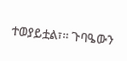ተወያይቷል፣። ጉባዔውን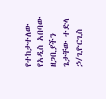የተከታተለው የአዲስ አበባው ዘጋቢያችን ጌታቸው ተድላ ኃ/ጊዮርጊስ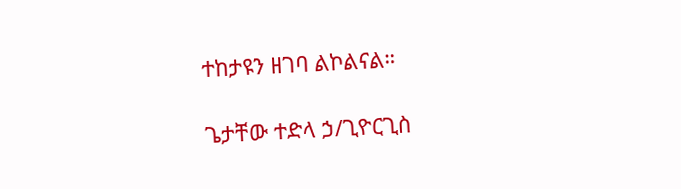ተከታዩን ዘገባ ልኮልናል።

ጌታቸው ተድላ ኃ/ጊዮርጊስ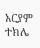አርያም ተክሌ